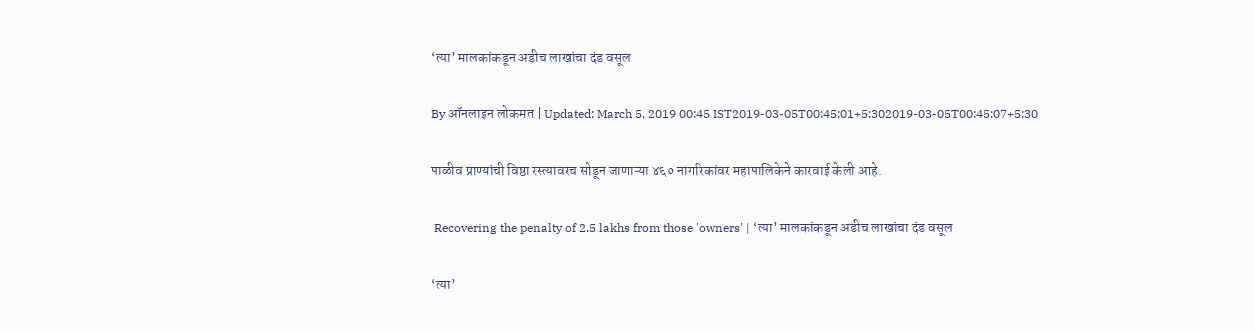‘त्या’ मालकांकडून अडीच लाखांचा दंड वसूल

By ऑनलाइन लोकमत | Updated: March 5, 2019 00:45 IST2019-03-05T00:45:01+5:302019-03-05T00:45:07+5:30

पाळीव प्राण्यांची विष्ठा रस्त्यावरच सोडून जाणाऱ्या ४६० नागरिकांवर महापालिकेने कारवाई केली आहे.

 Recovering the penalty of 2.5 lakhs from those 'owners' | ‘त्या’ मालकांकडून अडीच लाखांचा दंड वसूल

‘त्या’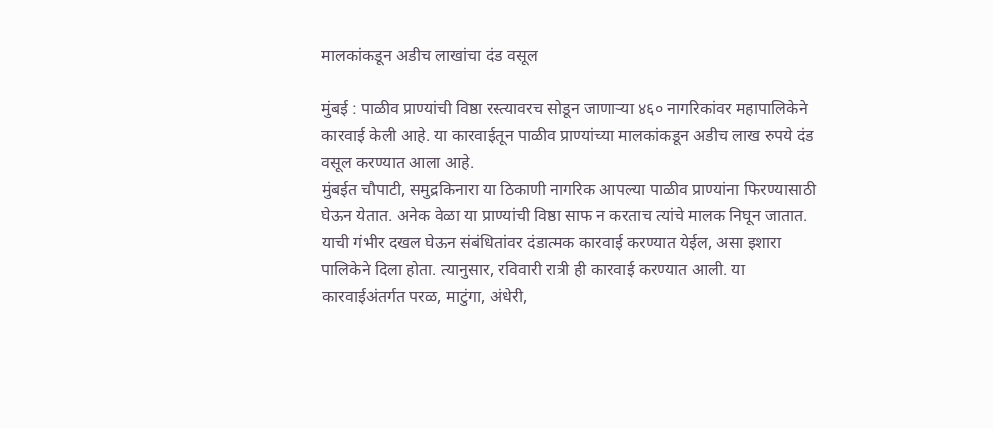मालकांकडून अडीच लाखांचा दंड वसूल

मुंबई : पाळीव प्राण्यांची विष्ठा रस्त्यावरच सोडून जाणाऱ्या ४६० नागरिकांवर महापालिकेने कारवाई केली आहे. या कारवाईतून पाळीव प्राण्यांच्या मालकांकडून अडीच लाख रुपये दंड वसूल करण्यात आला आहे.
मुंबईत चौपाटी, समुद्रकिनारा या ठिकाणी नागरिक आपल्या पाळीव प्राण्यांना फिरण्यासाठी घेऊन येतात. अनेक वेळा या प्राण्यांची विष्ठा साफ न करताच त्यांचे मालक निघून जातात. याची गंभीर दखल घेऊन संबंधितांवर दंडात्मक कारवाई करण्यात येईल, असा इशारा पालिकेने दिला होता. त्यानुसार, रविवारी रात्री ही कारवाई करण्यात आली. या कारवाईअंतर्गत परळ, माटुंगा, अंधेरी,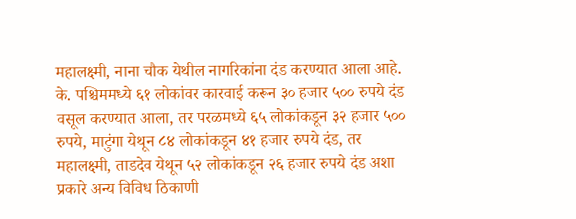महालक्ष्मी, नाना चौक येथील नागरिकांना दंड करण्यात आला आहे. के. पश्चिममध्ये ६१ लोकांवर कारवाई करून ३० हजार ५०० रुपये दंड वसूल करण्यात आला, तर परळमध्ये ६५ लोकांकडून ३२ हजार ५०० रुपये, माटुंगा येथून ८४ लोकांकडून ४१ हजार रुपये दंड, तर महालक्ष्मी, ताडदेव येथून ५२ लोकांकडून २६ हजार रुपये दंड अशा प्रकारे अन्य विविध ठिकाणी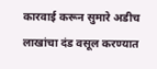कारवाई करून सुमारे अडीच लाखांचा दंड वसूल करण्यात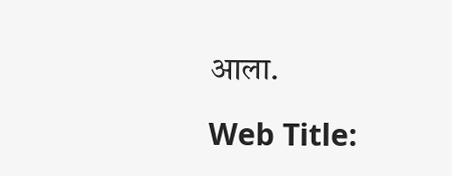आला.

Web Title: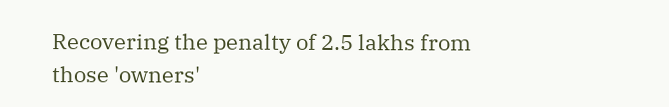Recovering the penalty of 2.5 lakhs from those 'owners'